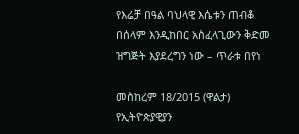የእሬቻ በዓል ባህላዊ እሴቱን ጠብቆ በሰላም እንዲከበር አስፈላጊውን ቅድመ ዝግጅት እያደረግን ነው – ጥራቱ በየነ

መስከረም 18/2015 (ዋልታ) የኢትዮጵያዊያን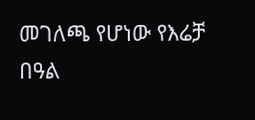መገለጫ የሆነው የእሬቻ በዓል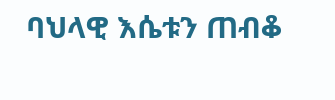ባህላዊ እሴቱን ጠብቆ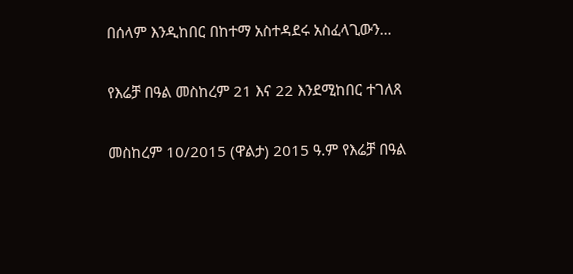በሰላም እንዲከበር በከተማ አስተዳደሩ አስፈላጊውን…

የእሬቻ በዓል መስከረም 21 እና 22 እንደሚከበር ተገለጸ

መስከረም 10/2015 (ዋልታ) 2015 ዓ.ም የእሬቻ በዓል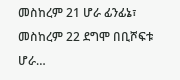መስከረም 21 ሆራ ፊንፊኔ፣ መስከረም 22 ደግሞ በቢሾፍቱ ሆራ…